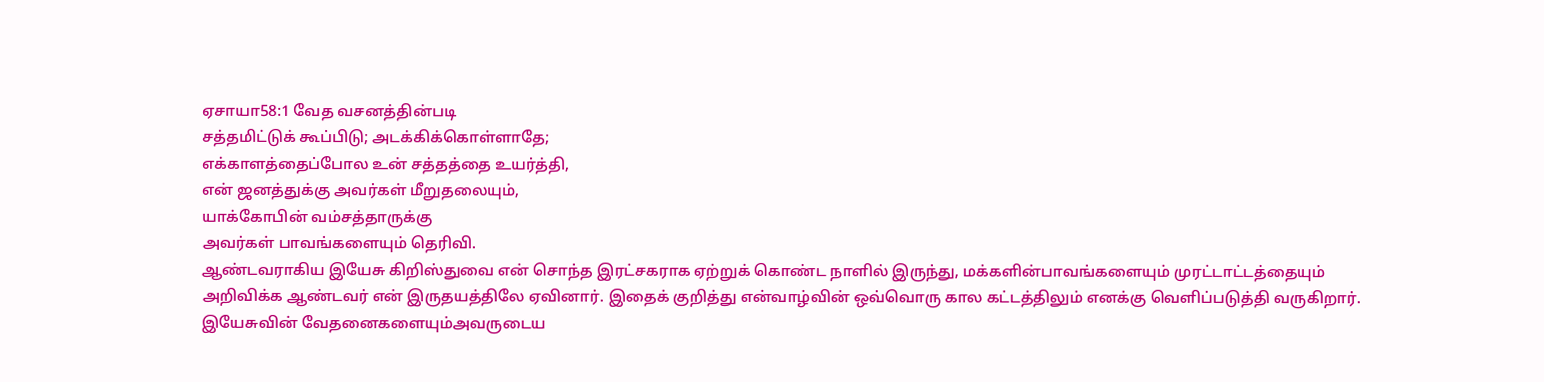ஏசாயா58:1 வேத வசனத்தின்படி
சத்தமிட்டுக் கூப்பிடு; அடக்கிக்கொள்ளாதே;
எக்காளத்தைப்போல உன் சத்தத்தை உயர்த்தி,
என் ஜனத்துக்கு அவர்கள் மீறுதலையும்,
யாக்கோபின் வம்சத்தாருக்கு
அவர்கள் பாவங்களையும் தெரிவி.
ஆண்டவராகிய இயேசு கிறிஸ்துவை என் சொந்த இரட்சகராக ஏற்றுக் கொண்ட நாளில் இருந்து, மக்களின்பாவங்களையும் முரட்டாட்டத்தையும் அறிவிக்க ஆண்டவர் என் இருதயத்திலே ஏவினார். இதைக் குறித்து என்வாழ்வின் ஒவ்வொரு கால கட்டத்திலும் எனக்கு வெளிப்படுத்தி வருகிறார். இயேசுவின் வேதனைகளையும்அவருடைய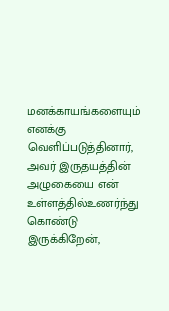மனக்காயங்களையும் எனக்கு வெளிப்படுத்தினார், அவர் இருதயத்தின் அழுகையை என் உள்ளத்தில்உணர்ந்து கொண்டு இருக்கிறேன்,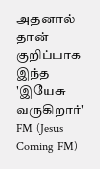அதனால் தான் குறிப்பாக இந்த 'இயேசு வருகிறார்' FM (Jesus Coming FM)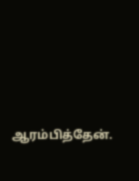ஆரம்பித்தேன்.